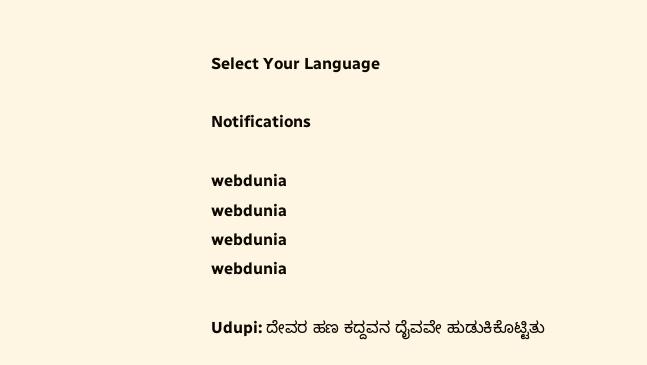Select Your Language

Notifications

webdunia
webdunia
webdunia
webdunia

Udupi: ದೇವರ ಹಣ ಕದ್ದವನ ದೈವವೇ ಹುಡುಕಿಕೊಟ್ಟಿತು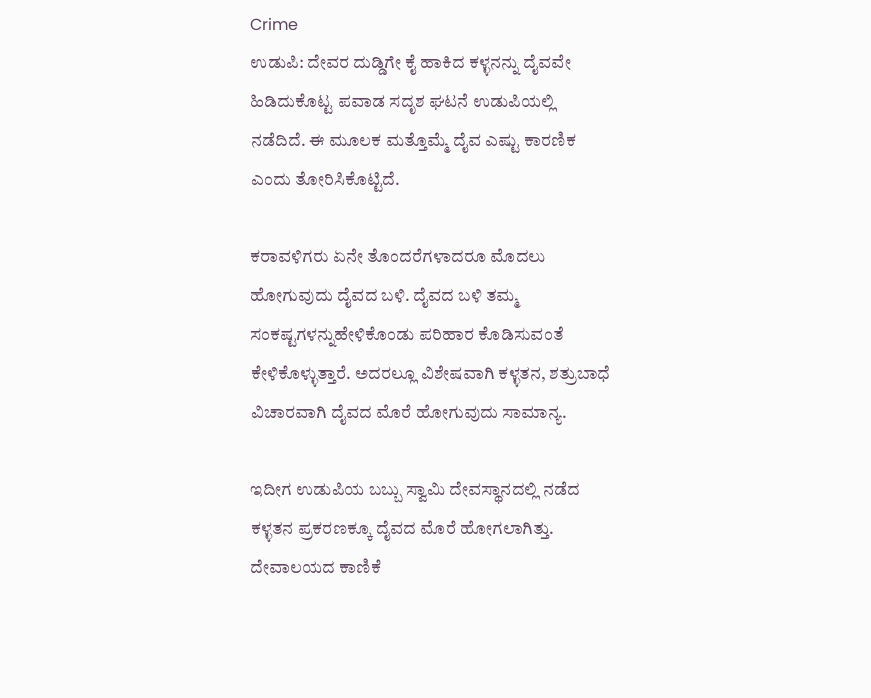Crime
ಉಡುಪಿ: ದೇವರ ದುಡ್ಡಿಗೇ ಕೈ ಹಾಕಿದ ಕಳ್ಳನನ್ನು ದೈವವೇ ಹಿಡಿದುಕೊಟ್ಟ ಪವಾಡ ಸದೃಶ ಘಟನೆ ಉಡುಪಿಯಲ್ಲಿ ನಡೆದಿದೆ. ಈ ಮೂಲಕ ಮತ್ತೊಮ್ಮೆ ದೈವ ಎಷ್ಟು ಕಾರಣಿಕ ಎಂದು ತೋರಿಸಿಕೊಟ್ಟಿದೆ.

ಕರಾವಳಿಗರು ಏನೇ ತೊಂದರೆಗಳಾದರೂ ಮೊದಲು ಹೋಗುವುದು ದೈವದ ಬಳಿ. ದೈವದ ಬಳಿ ತಮ್ಮ ಸಂಕಷ್ಟಗಳನ್ನುಹೇಳಿಕೊಂಡು ಪರಿಹಾರ ಕೊಡಿಸುವಂತೆ ಕೇಳಿಕೊಳ್ಳುತ್ತಾರೆ. ಅದರಲ್ಲೂ ವಿಶೇಷವಾಗಿ ಕಳ್ಳತನ, ಶತ್ರುಬಾಧೆ ವಿಚಾರವಾಗಿ ದೈವದ ಮೊರೆ ಹೋಗುವುದು ಸಾಮಾನ್ಯ.

ಇದೀಗ ಉಡುಪಿಯ ಬಬ್ಬು ಸ್ವಾಮಿ ದೇವಸ್ಥಾನದಲ್ಲಿ ನಡೆದ ಕಳ್ಳತನ ಪ್ರಕರಣಕ್ಕೂ ದೈವದ ಮೊರೆ ಹೋಗಲಾಗಿತ್ತು. ದೇವಾಲಯದ ಕಾಣಿಕೆ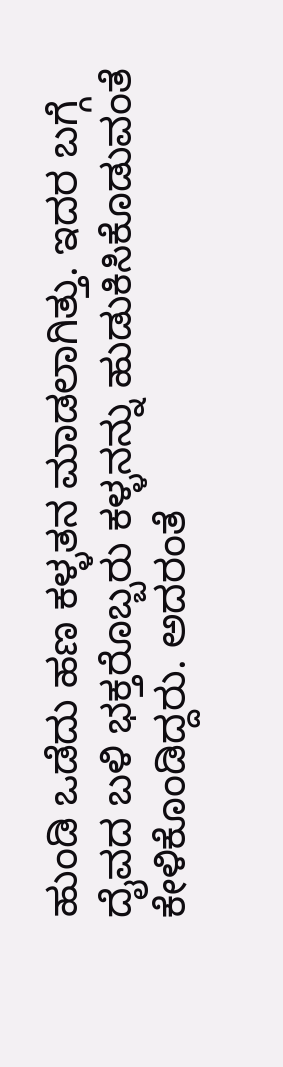ಹುಂಡಿ ಒಡೆದು ಹಣ ಕಳ್ಳತನ ಮಾಡಲಾಗಿತ್ತು. ಇದರ ಬಗ್ಗೆ ದೈವದ ಬಳಿ ಭಕ್ತರೊಬ್ಬರು ಕಳ್ಳನನ್ನು ಹುಡುಕಿಸಿಕೊಡುವಂತೆ ಕೇಳಿಕೊಂಡಿದ್ದರು. ಅದರಂತೆ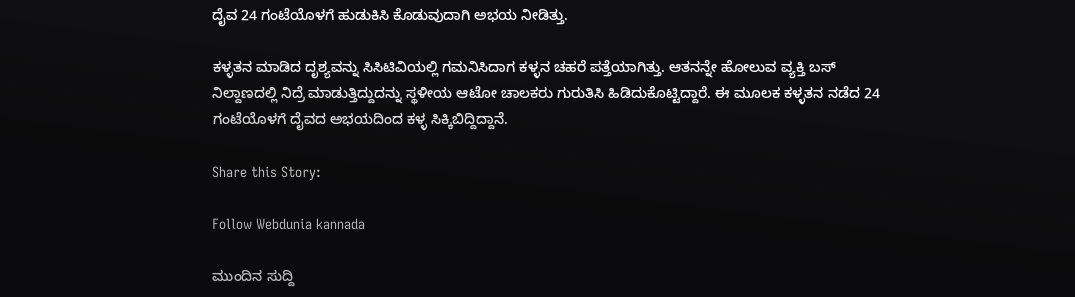ದೈವ 24 ಗಂಟೆಯೊಳಗೆ ಹುಡುಕಿಸಿ ಕೊಡುವುದಾಗಿ ಅಭಯ ನೀಡಿತ್ತು.

ಕಳ್ಳತನ ಮಾಡಿದ ದೃಶ್ಯವನ್ನು ಸಿಸಿಟಿವಿಯಲ್ಲಿ ಗಮನಿಸಿದಾಗ ಕಳ್ಳನ ಚಹರೆ ಪತ್ತೆಯಾಗಿತ್ತು. ಆತನನ್ನೇ ಹೋಲುವ ವ್ಯಕ್ತಿ ಬಸ್ ನಿಲ್ದಾಣದಲ್ಲಿ ನಿದ್ರೆ ಮಾಡುತ್ತಿದ್ದುದನ್ನು ಸ್ಥಳೀಯ ಆಟೋ ಚಾಲಕರು ಗುರುತಿಸಿ ಹಿಡಿದುಕೊಟ್ಟಿದ್ದಾರೆ. ಈ ಮೂಲಕ ಕಳ್ಳತನ ನಡೆದ 24 ಗಂಟೆಯೊಳಗೆ ದೈವದ ಅಭಯದಿಂದ ಕಳ್ಳ ಸಿಕ್ಕಿಬಿದ್ದಿದ್ದಾನೆ.

Share this Story:

Follow Webdunia kannada

ಮುಂದಿನ ಸುದ್ದಿ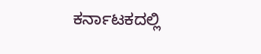ಕರ್ನಾಟಕದಲ್ಲಿ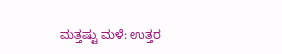ಮತ್ತಷ್ಟು ಮಳೆ: ಉತ್ತರ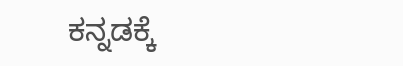ಕನ್ನಡಕ್ಕೆ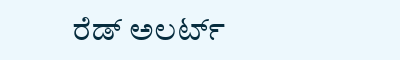ರೆಡ್ ಅಲರ್ಟ್